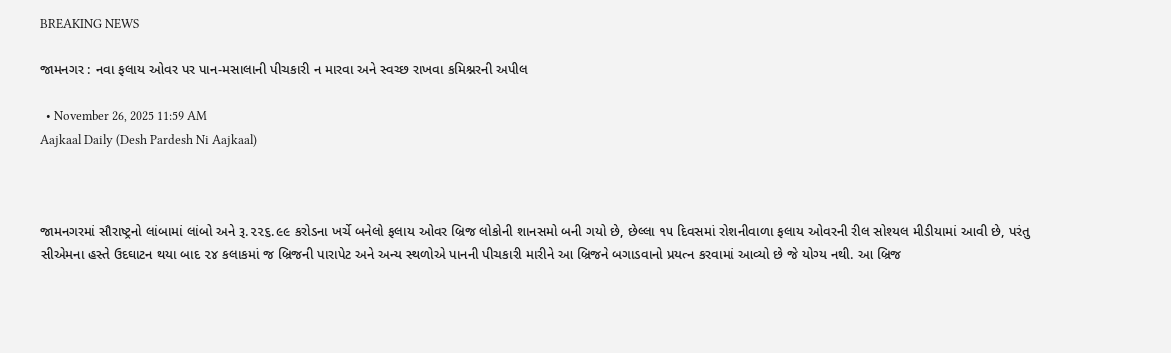BREAKING NEWS

જામનગર : નવા ફલાય ઓવર પર પાન-મસાલાની પીચકારી ન મારવા અને સ્વચ્છ રાખવા કમિશ્નરની અપીલ

  • November 26, 2025 11:59 AM
Aajkaal Daily (Desh Pardesh Ni Aajkaal)



જામનગરમાં સૌરાષ્ટ્રનો લાંબામાં લાંબો અને રૂ.૨૨૬.૯૯ કરોડના ખર્ચે બનેલો ફલાય ઓવર બ્રિજ લોકોની શાનસમો બની ગયો છે, છેલ્લા ૧૫ દિવસમાં રોશનીવાળા ફલાય ઓવરની રીલ સોશ્યલ મીડીયામાં આવી છે, પરંતુ સીએમના હસ્તે ઉદઘાટન થયા બાદ ૨૪ કલાકમાં જ બ્રિજની પારાપેટ અને અન્ય સ્થળોએ પાનની પીચકારી મારીને આ બ્રિજને બગાડવાનો પ્રયત્ન કરવામાં આવ્યો છે જે યોગ્ય નથી. આ બ્રિજ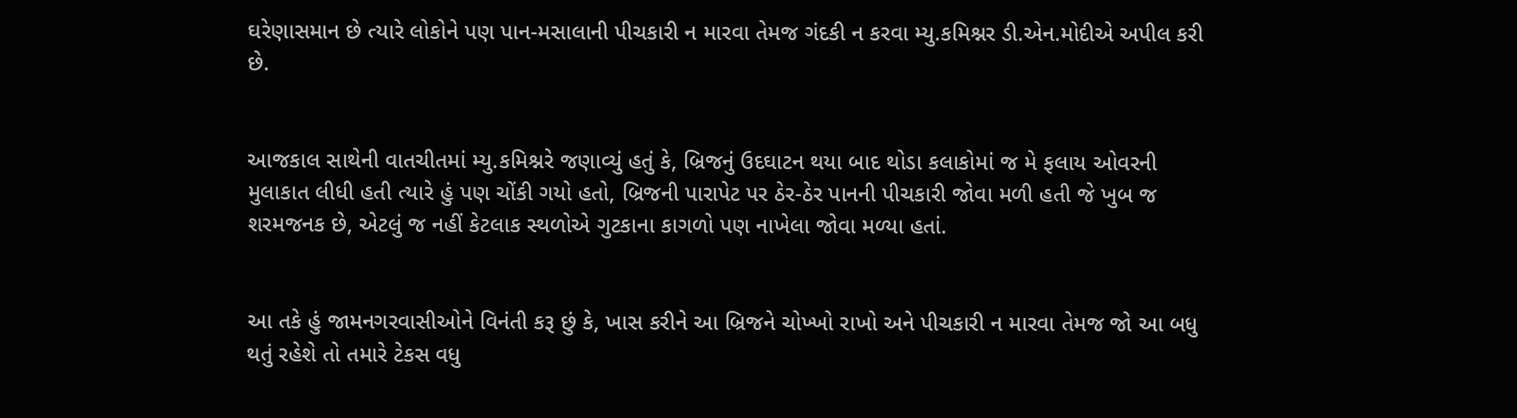ઘરેણાસમાન છે ત્યારે લોકોને પણ પાન-મસાલાની પીચકારી ન મારવા તેમજ ગંદકી ન કરવા મ્યુ.કમિશ્નર ડી.એન.મોદીએ અપીલ કરી છે.


આજકાલ સાથેની વાતચીતમાં મ્યુ.કમિશ્નરે જણાવ્યું હતું કે, બ્રિજનું ઉદઘાટન થયા બાદ થોડા કલાકોમાં જ મે ફલાય ઓવરની મુલાકાત લીધી હતી ત્યારે હું પણ ચોંકી ગયો હતો, બ્રિજની પારાપેટ પર ઠેર-ઠેર પાનની પીચકારી જોવા મળી હતી જે ખુબ જ શરમજનક છે, એટલું જ નહીં કેટલાક સ્થળોએ ગુટકાના કાગળો પણ નાખેલા જોવા મળ્યા હતાં.


આ તકે હું જામનગરવાસીઓને વિનંતી કરૂ છું કે, ખાસ કરીને આ બ્રિજને ચોખ્ખો રાખો અને પીચકારી ન મારવા તેમજ જો આ બધુ થતું રહેશે તો તમારે ટેકસ વધુ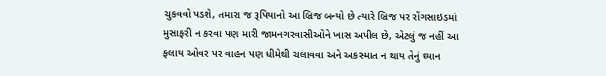ચુકવવો પડશે, તમારા જ રૂપિયાનો આ બ્રિજ બન્યો છે ત્યારે બ્રિજ પર રોંગસાઇડમાં મુસાફરી ન કરવા પણ મારી જામનગરવાસીઓને ખાસ અપીલ છે, એટલું જ નહીં આ ફલાય ઓવર પર વાહન પણ ધીમેથી ચલાવવા અને અકસ્માત ન થાય તેનું ઘ્યાન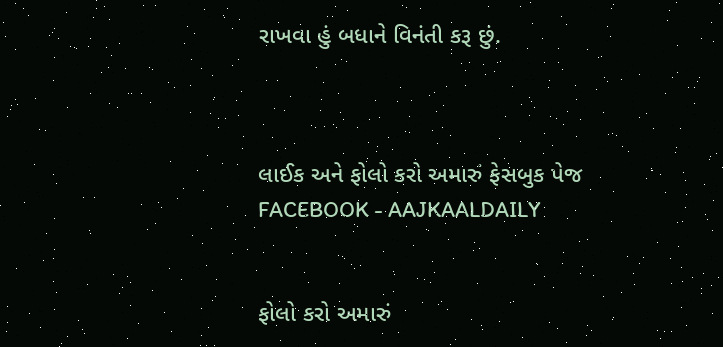રાખવા હું બધાને વિનંતી કરૂ છું.



લાઈક અને ફોલો કરો અમારું ફેસબુક પેજ FACEBOOK - AAJKAALDAILY


ફોલો કરો અમારું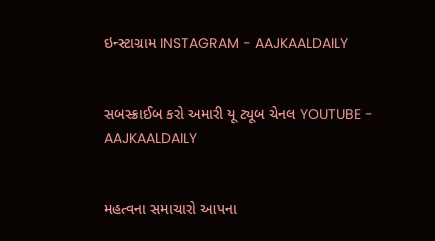ઇન્સ્ટાગ્રામ INSTAGRAM - AAJKAALDAILY


સબસ્ક્રાઈબ કરો અમારી યૂ ટ્યૂબ ચેનલ YOUTUBE - AAJKAALDAILY


મહત્વના સમાચારો આપના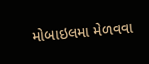મોબાઇલમા મેળવવા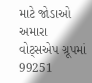માટે જોડાઓ અમારા વોટ્સએપ ગ્રૂપમાં  99251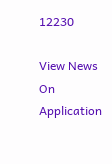12230

View News On Application